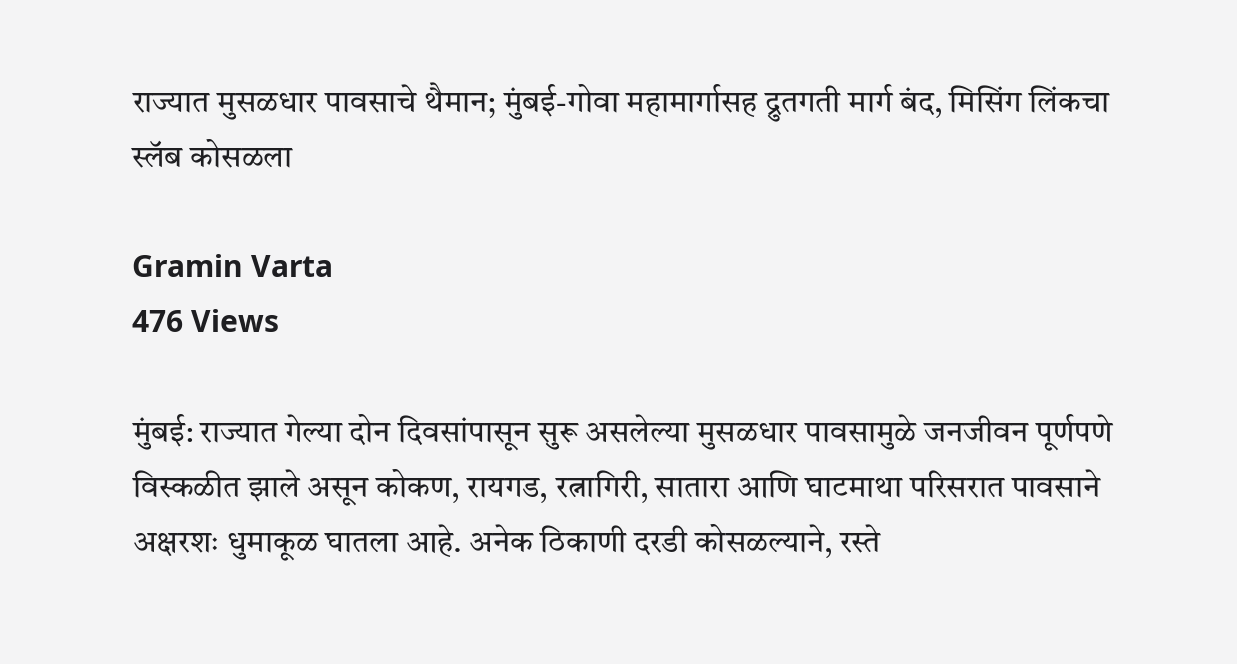राज्यात मुसळधार पावसाचे थैमान; मुंबई-गोवा महामार्गासह द्रुतगती मार्ग बंद, मिसिंग लिंकचा स्लॅब कोसळला

Gramin Varta
476 Views

मुंबई: राज्यात गेल्या दोन दिवसांपासून सुरू असलेल्या मुसळधार पावसामुळे जनजीवन पूर्णपणे विस्कळीत झाले असून कोकण, रायगड, रत्नागिरी, सातारा आणि घाटमाथा परिसरात पावसाने अक्षरशः धुमाकूळ घातला आहे. अनेक ठिकाणी दरडी कोसळल्याने, रस्ते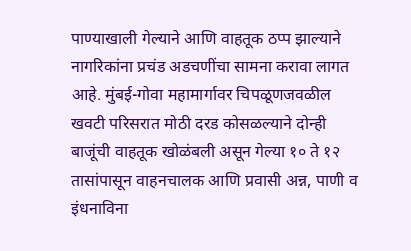पाण्याखाली गेल्याने आणि वाहतूक ठप्प झाल्याने नागरिकांना प्रचंड अडचणींचा सामना करावा लागत आहे. मुंबई-गोवा महामार्गावर चिपळूणजवळील खवटी परिसरात मोठी दरड कोसळल्याने दोन्ही बाजूंची वाहतूक खोळंबली असून गेल्या १० ते १२ तासांपासून वाहनचालक आणि प्रवासी अन्न, पाणी व इंधनाविना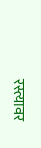रस्त्यावर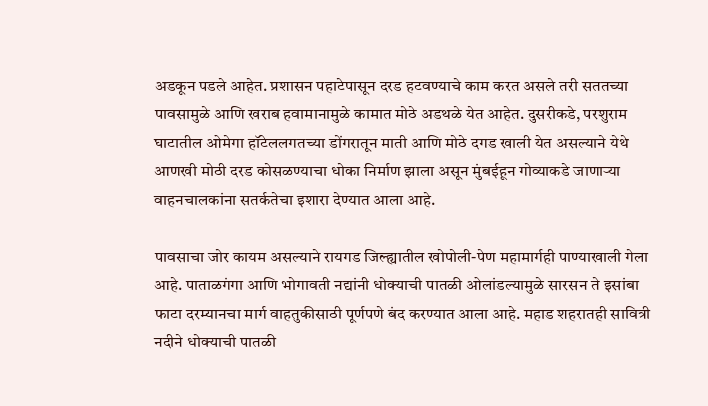अडकून पडले आहेत. प्रशासन पहाटेपासून दरड हटवण्याचे काम करत असले तरी सततच्या पावसामुळे आणि खराब हवामानामुळे कामात मोठे अडथळे येत आहेत. दुसरीकडे, परशुराम घाटातील ओमेगा हॉटेललगतच्या डोंगरातून माती आणि मोठे दगड खाली येत असल्याने येथे आणखी मोठी दरड कोसळण्याचा धोका निर्माण झाला असून मुंबईहून गोव्याकडे जाणाऱ्या वाहनचालकांना सतर्कतेचा इशारा देण्यात आला आहे.

पावसाचा जोर कायम असल्याने रायगड जिल्ह्यातील खोपोली-पेण महामार्गही पाण्याखाली गेला आहे. पाताळगंगा आणि भोगावती नद्यांनी धोक्याची पातळी ओलांडल्यामुळे सारसन ते इसांबा फाटा दरम्यानचा मार्ग वाहतुकीसाठी पूर्णपणे बंद करण्यात आला आहे. महाड शहरातही सावित्री नदीने धोक्याची पातळी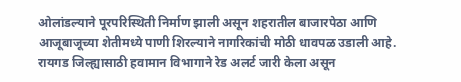ओलांडल्याने पूरपरिस्थिती निर्माण झाली असून शहरातील बाजारपेठा आणि आजूबाजूच्या शेतीमध्ये पाणी शिरल्याने नागरिकांची मोठी धावपळ उडाली आहे. रायगड जिल्ह्यासाठी हवामान विभागाने रेड अलर्ट जारी केला असून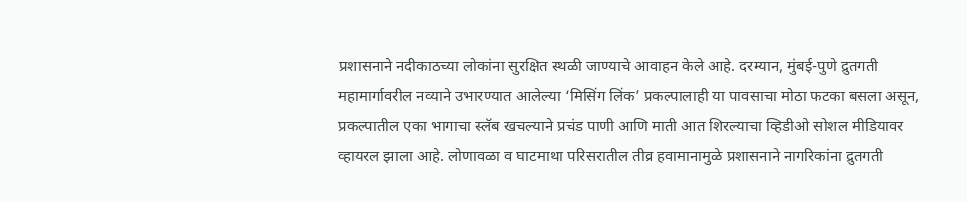प्रशासनाने नदीकाठच्या लोकांना सुरक्षित स्थळी जाण्याचे आवाहन केले आहे. दरम्यान, मुंबई-पुणे द्रुतगती महामार्गावरील नव्याने उभारण्यात आलेल्या ‘मिसिंग लिंक’ प्रकल्पालाही या पावसाचा मोठा फटका बसला असून, प्रकल्पातील एका भागाचा स्लॅब खचल्याने प्रचंड पाणी आणि माती आत शिरल्याचा व्हिडीओ सोशल मीडियावर व्हायरल झाला आहे. लोणावळा व घाटमाथा परिसरातील तीव्र हवामानामुळे प्रशासनाने नागरिकांना द्रुतगती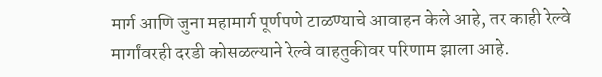मार्ग आणि जुना महामार्ग पूर्णपणे टाळण्याचे आवाहन केले आहे, तर काही रेल्वे मार्गांवरही दरडी कोसळल्याने रेल्वे वाहतुकीवर परिणाम झाला आहे.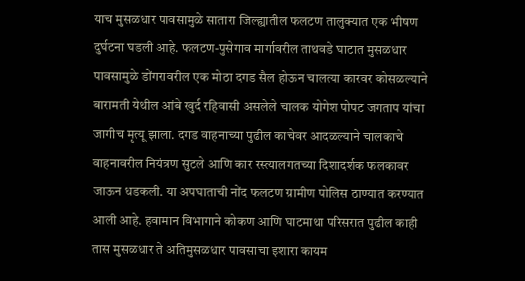याच मुसळधार पावसामुळे सातारा जिल्ह्यातील फलटण तालुक्यात एक भीषण दुर्घटना घडली आहे. फलटण-पुसेगाव मार्गावरील ताथवडे घाटात मुसळधार पावसामुळे डोंगरावरील एक मोठा दगड सैल होऊन चालत्या कारवर कोसळल्याने बारामती येथील आंबे खुर्द रहिवासी असलेले चालक योगेश पोपट जगताप यांचा जागीच मृत्यू झाला. दगड वाहनाच्या पुढील काचेवर आदळल्याने चालकाचे वाहनावरील नियंत्रण सुटले आणि कार रस्त्यालगतच्या दिशादर्शक फलकावर जाऊन धडकली. या अपघाताची नोंद फलटण ग्रामीण पोलिस ठाण्यात करण्यात आली आहे. हवामान विभागाने कोकण आणि घाटमाथा परिसरात पुढील काही तास मुसळधार ते अतिमुसळधार पावसाचा इशारा कायम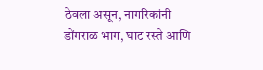ठेवला असून, नागरिकांनी डोंगराळ भाग, घाट रस्ते आणि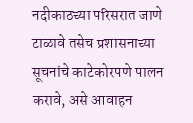नदीकाठच्या परिसरात जाणे टाळावे तसेच प्रशासनाच्या सूचनांचे काटेकोरपणे पालन करावे, असे आवाहन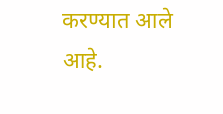करण्यात आले आहे.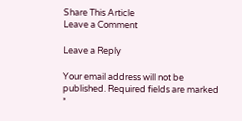Share This Article
Leave a Comment

Leave a Reply

Your email address will not be published. Required fields are marked *